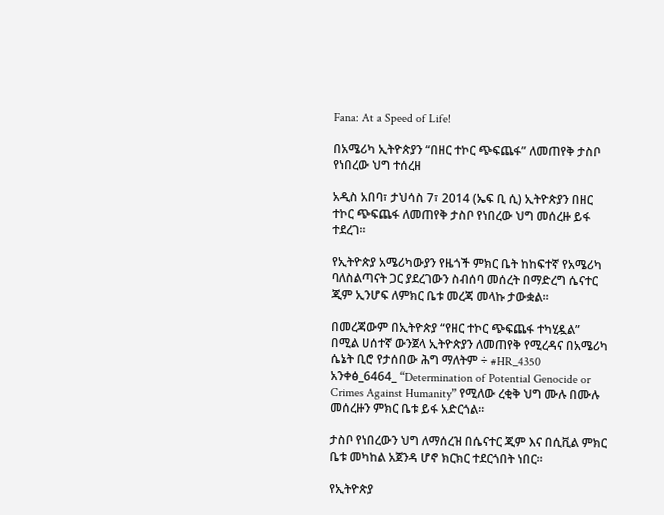Fana: At a Speed of Life!

በአሜሪካ ኢትዮጵያን “በዘር ተኮር ጭፍጨፋ” ለመጠየቅ ታስቦ የነበረው ህግ ተሰረዘ

አዲስ አበባ፣ ታህሳስ 7፣ 2014 (ኤፍ ቢ ሲ) ኢትዮጵያን በዘር ተኮር ጭፍጨፋ ለመጠየቅ ታስቦ የነበረው ህግ መሰረዙ ይፋ ተደረገ፡፡

የኢትዮጵያ አሜሪካውያን የዜጎች ምክር ቤት ከከፍተኛ የአሜሪካ ባለስልጣናት ጋር ያደረገውን ስብሰባ መሰረት በማድረግ ሴናተር ጂም ኢንሆፍ ለምክር ቤቱ መረጃ መላኩ ታውቋል፡፡

በመረጃውም በኢትዮጵያ “የዘር ተኮር ጭፍጨፋ ተካሂዷል” በሚል ሀሰተኛ ውንጀላ ኢትዮጵያን ለመጠየቅ የሚረዳና በአሜሪካ ሴኔት ቢሮ የታሰበው ሕግ ማለትም ÷ #HR_4350 አንቀፅ_6464_ “Determination of Potential Genocide or Crimes Against Humanity” የሚለው ረቂቅ ህግ ሙሉ በሙሉ መሰረዙን ምክር ቤቱ ይፋ አድርጎል።

ታስቦ የነበረውን ህግ ለማሰረዝ በሴናተር ጂም እና በሲቪል ምክር ቤቱ መካከል አጀንዳ ሆኖ ክርክር ተደርጎበት ነበር።

የኢትዮጵያ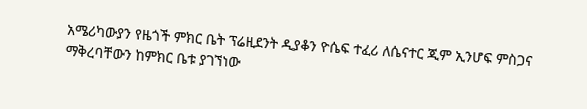አሜሪካውያን የዜጎች ምክር ቤት ፕሬዚደንት ዲያቆን ዮሴፍ ተፈሪ ለሴናተር ጂም ኢንሆፍ ምስጋና ማቅረባቸውን ከምክር ቤቱ ያገኘነው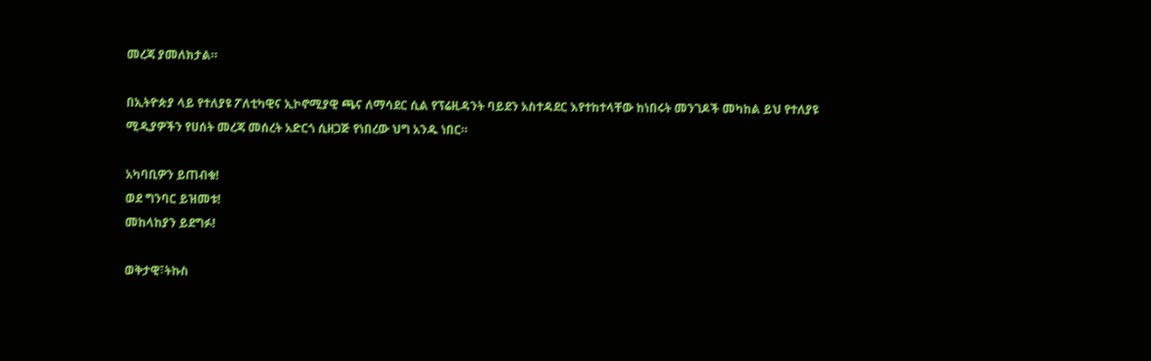መረጃ ያመለክታል።

በኢትዮጵያ ላይ የተለያዩ ፖለቲካዊና ኢኮኖሚያዊ ጫና ለማሳደር ሲል የፕሬዚዳንት ባይደን አስተዳደር እየተከተላቸው ከነበሩት መንገዶች መካከል ይህ የተለያዩ ሚዲያዎችን የሀሰት መረጃ መሰረት አድርጎ ሲዘጋጅ የነበረው ህግ አንዱ ነበር።

አካባቢዎን ይጠብቁ!
ወደ ግንባር ይዝመቱ!
መከላከያን ይደግፉ!

ወቅታዊ፣ትኩስ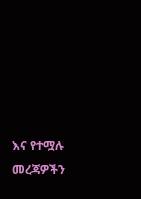እና የተሟሉ መረጃዎችን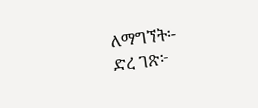ለማግኘት፡-
ድረ ገጽ፦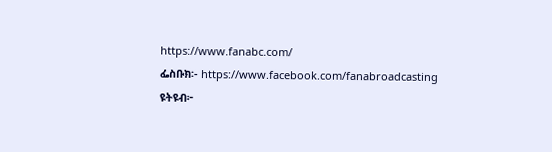https://www.fanabc.com/
ፌስቡክ፡- https://www.facebook.com/fanabroadcasting
ዩትዩብ፦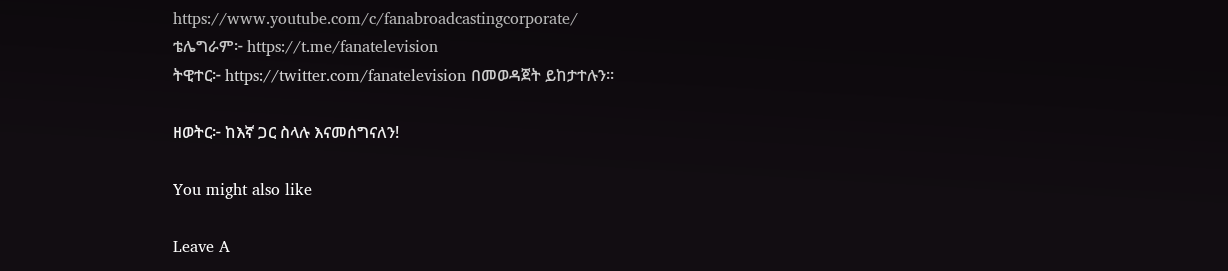https://www.youtube.com/c/fanabroadcastingcorporate/
ቴሌግራም፦ https://t.me/fanatelevision
ትዊተር፦ https://twitter.com/fanatelevision በመወዳጀት ይከታተሉን፡፡

ዘወትር፦ ከእኛ ጋር ስላሉ እናመሰግናለን!

You might also like

Leave A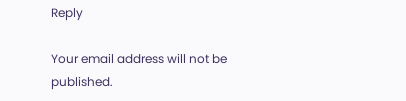Reply

Your email address will not be published.